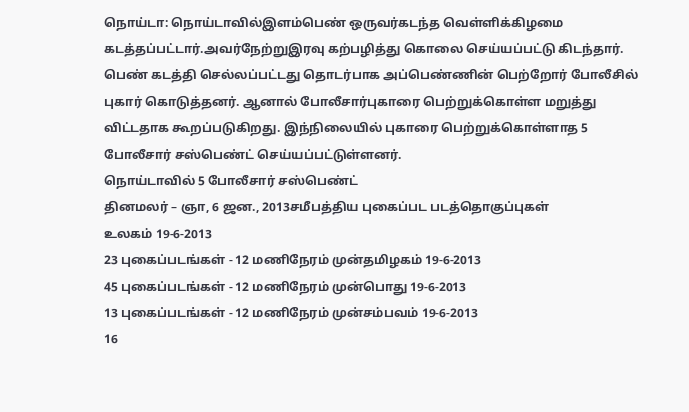நொய்டா: நொய்டாவில்இளம்பெண் ஒருவர்கடந்த வெள்ளிக்கிழமை கடத்தப்பட்டார்.அவர்நேற்றுஇரவு கற்பழித்து கொலை செய்யப்பட்டு கிடந்தார். பெண் கடத்தி செல்லப்பட்டது தொடர்பாக அப்பெண்ணின் பெற்றோர் போலீசில் புகார் கொடுத்தனர். ஆனால் போலீசார்புகாரை பெற்றுக்கொள்ள மறுத்து விட்டதாக கூறப்படுகிறது. இந்நிலையில் புகாரை பெற்றுக்கொள்ளாத 5 போலீசார் சஸ்பெண்ட் செய்யப்பட்டுள்ளனர்.
நொய்டாவில் 5 போலீசார் சஸ்பெண்ட்
தினமலர் – ஞா, 6 ஜன., 2013சமீபத்திய புகைப்பட படத்தொகுப்புகள்
உலகம் 19-6-2013
23 புகைப்படங்கள் - 12 மணிநேரம் முன்தமிழகம் 19-6-2013
45 புகைப்படங்கள் - 12 மணிநேரம் முன்பொது 19-6-2013
13 புகைப்படங்கள் - 12 மணிநேரம் முன்சம்பவம் 19-6-2013
16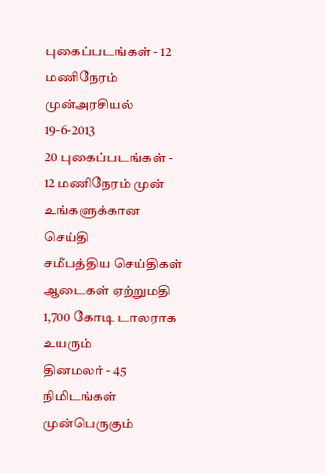புகைப்படங்கள் - 12 மணிநேரம் முன்அரசியல் 19-6-2013
20 புகைப்படங்கள் - 12 மணிநேரம் முன்
உங்களுக்கான செய்தி
சமீபத்திய செய்திகள்
ஆடைகள் ஏற்றுமதி 1,700 கோடி டாலராக உயரும்
தினமலர் - 45 நிமிடங்கள் முன்பெருகும்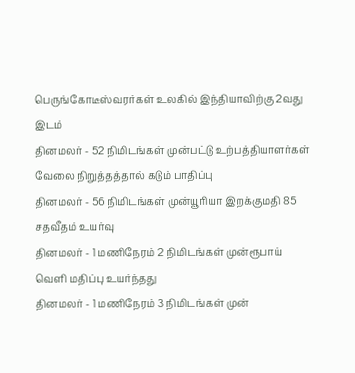பெருங்கோடீஸ்வரர்கள் உலகில் இந்தியாவிற்கு 2வது இடம்
தினமலர் - 52 நிமிடங்கள் முன்பட்டு உற்பத்தியாளர்கள் வேலை நிறுத்தத்தால் கடும் பாதிப்பு
தினமலர் - 56 நிமிடங்கள் முன்யூரியா இறக்குமதி 85 சதவீதம் உயர்வு
தினமலர் - 1 மணிநேரம் 2 நிமிடங்கள் முன்ரூபாய் வெளி மதிப்பு உயர்ந்தது
தினமலர் - 1 மணிநேரம் 3 நிமிடங்கள் முன்